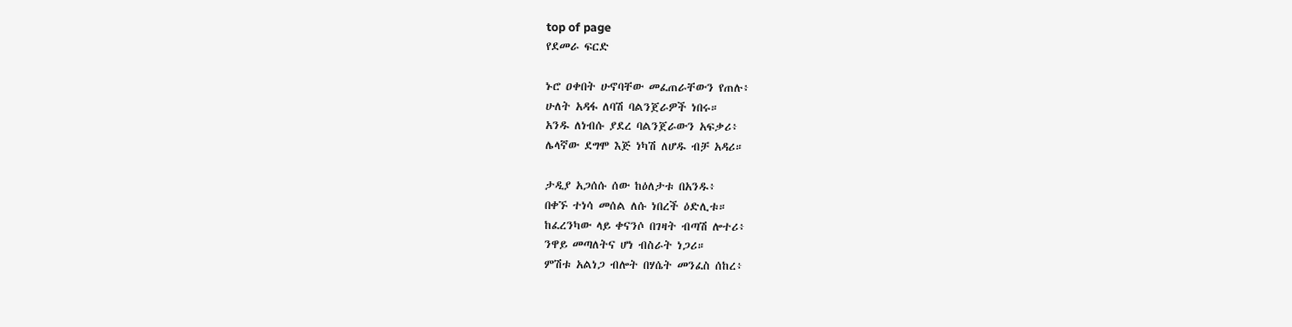top of page
የደመራ ፍርድ

ኑሮ ዐቀበት ሁኖባቸው መፈጠራቸውን የጠሉ፥
ሁለት አዳፋ ለባሽ ባልንጀራዎች ነበሩ።
አንዱ ለነብሱ ያደረ ባልንጀራውን አፍቃሪ፥
ሌላኛው ደግሞ እጅ ነካሽ ለሆዱ ብቻ አዳሪ።

ታዲያ አጋሰሱ ሰው ከዕለታቱ በአንዱ፥
በቀኙ ተነሳ መሰል ለሱ ነበረች ዕድሊቱ።
ከፈረንካው ላይ ቀናንሶ በገዛት ብጣሽ ሎተሪ፥
ንዋይ መጣለትና ሆነ ብስራት ነጋሪ።
ምሽቱ አልነጋ ብሎት በሃሴት መንፈስ ሰከረ፥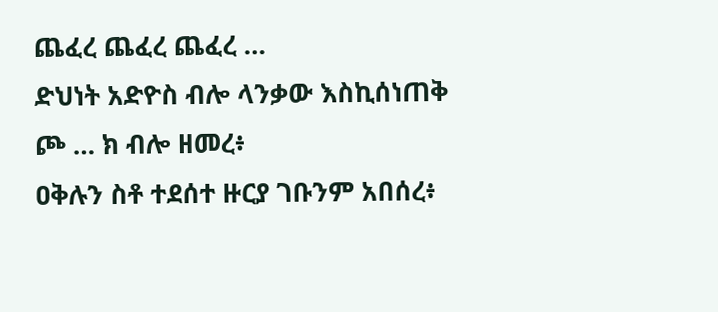ጨፈረ ጨፈረ ጨፈረ …
ድህነት አድዮስ ብሎ ላንቃው እስኪሰነጠቅ ጮ … ክ ብሎ ዘመረ፥
ዐቅሉን ስቶ ተደሰተ ዙርያ ገቡንም አበሰረ፥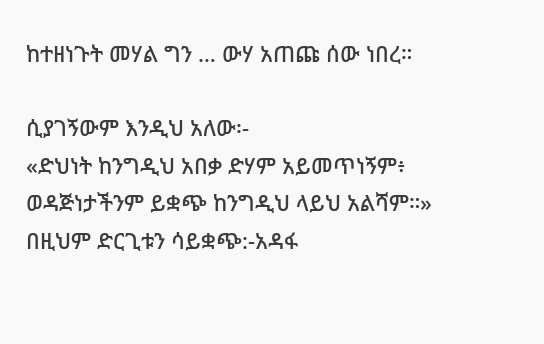ከተዘነጉት መሃል ግን … ውሃ አጠጩ ሰው ነበረ።

ሲያገኝውም እንዲህ አለው፡-
«ድህነት ከንግዲህ አበቃ ድሃም አይመጥነኝም፥
ወዳጅነታችንም ይቋጭ ከንግዲህ ላይህ አልሻም።»
በዚህም ድርጊቱን ሳይቋጭ:-አዳፋ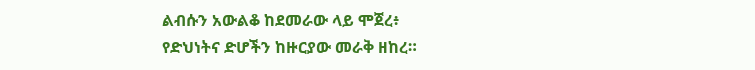ልብሱን አውልቆ ከደመራው ላይ ሞጀረ፥
የድህነትና ድሆችን ከዙርያው መራቅ ዘከረ።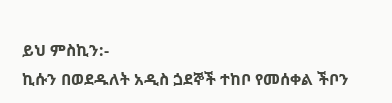ይህ ምስኪን:-
ኪሱን በወደዱለት አዲስ ጏደኞች ተከቦ የመሰቀል ችቦን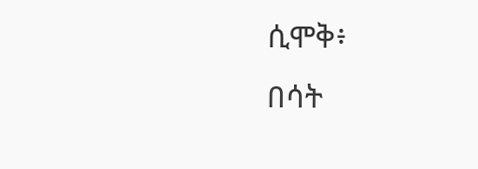ሲሞቅ፥
በሳት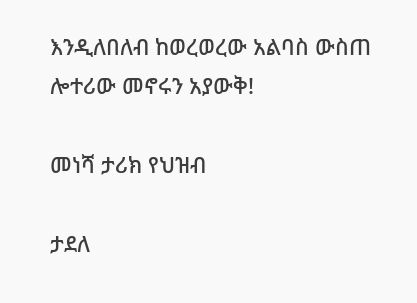እንዲለበለብ ከወረወረው አልባስ ውስጠ ሎተሪው መኖሩን አያውቅ!

መነሻ ታሪክ የህዝብ

ታደለ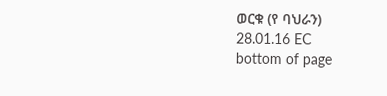ወርቁ (የ ባህራን)
28.01.16 EC
bottom of page